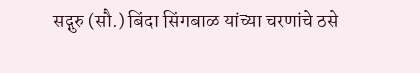सद्गुरु (सौ.) बिंदा सिंगबाळ यांच्या चरणांचे ठसे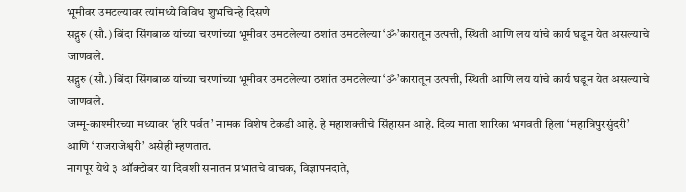भूमीवर उमटल्यावर त्यांमध्ये विविध शुभचिन्हे दिसणे
सद्गुरु (सौ.) बिंदा सिंगबाळ यांच्या चरणांच्या भूमीवर उमटलेल्या ठशांत उमटलेल्या ‘ॐ’कारातून उत्पत्ती, स्थिती आणि लय यांचे कार्य घडून येत असल्याचे जाणवले.
सद्गुरु (सौ.) बिंदा सिंगबाळ यांच्या चरणांच्या भूमीवर उमटलेल्या ठशांत उमटलेल्या ‘ॐ’कारातून उत्पत्ती, स्थिती आणि लय यांचे कार्य घडून येत असल्याचे जाणवले.
जम्मू-काश्मीरच्या मध्यावर ‘हरि पर्वत’ नामक विशेष टेकडी आहे. हे महाशक्तीचे सिंहासन आहे. दिव्य माता शारिका भगवती हिला ‘महात्रिपुरसुंदरी’ आणि ‘राजराजेश्वरी’ असेही म्हणतात.
नागपूर येथे ३ ऑक्टोबर या दिवशी सनातन प्रभातचे वाचक, विज्ञापनदाते,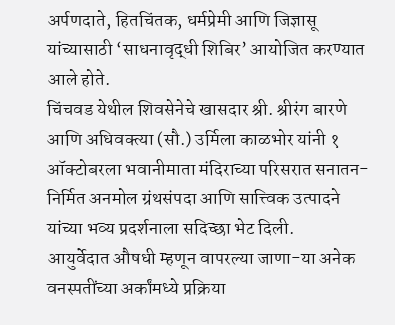अर्पणदाते, हितचिंतक, धर्मप्रेमी आणि जिज्ञासू यांच्यासाठी ‘साधनावृद्धी शिबिर’ आयोजित करण्यात आले होते.
चिंचवड येथील शिवसेनेचे खासदार श्री. श्रीरंग बारणे आणि अधिवक्त्या (सौ.) उर्मिला काळभोर यांनी १ ऑक्टोबरला भवानीमाता मंदिराच्या परिसरात सनातन-निर्मित अनमोल ग्रंथसंपदा आणि सात्त्विक उत्पादने यांच्या भव्य प्रदर्शनाला सदिच्छा भेट दिली.
आयुर्वेदात औषधी म्हणून वापरल्या जाणा-या अनेक वनस्पतींच्या अर्कांमध्ये प्रक्रिया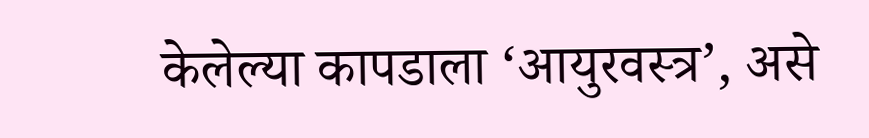केलेल्या कापडाला ‘आयुरवस्त्र’, असे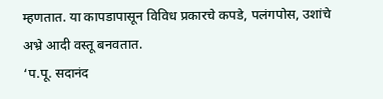म्हणतात. या कापडापासून विविध प्रकारचे कपडे, पलंगपोस, उशांचे अभ्रे आदी वस्तू बनवतात.
‘प.पू. सदानंद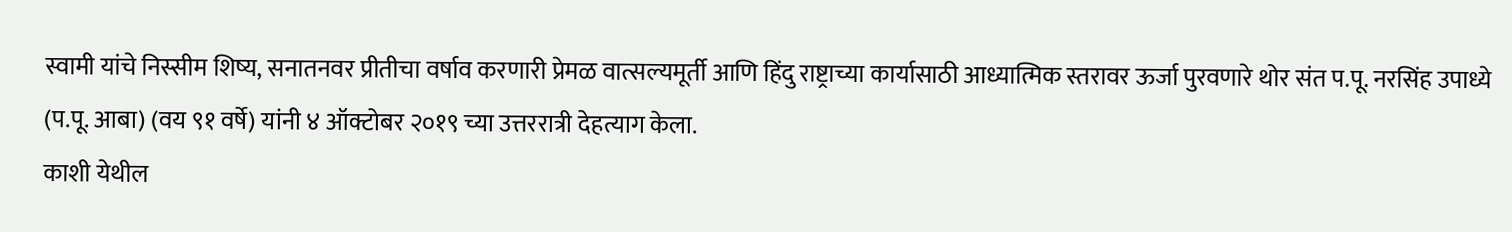स्वामी यांचे निस्सीम शिष्य, सनातनवर प्रीतीचा वर्षाव करणारी प्रेमळ वात्सल्यमूर्ती आणि हिंदु राष्ट्राच्या कार्यासाठी आध्यात्मिक स्तरावर ऊर्जा पुरवणारे थोर संत प.पू. नरसिंह उपाध्ये (प.पू. आबा) (वय ९१ वर्षे) यांनी ४ ऑक्टोबर २०१९ च्या उत्तररात्री देहत्याग केला.
काशी येथील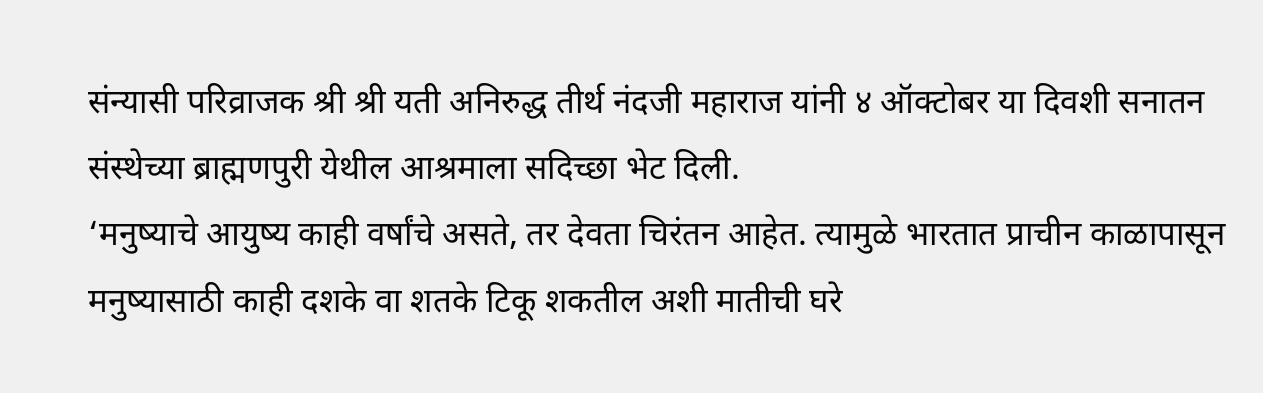संन्यासी परिव्राजक श्री श्री यती अनिरुद्ध तीर्थ नंदजी महाराज यांनी ४ ऑक्टोबर या दिवशी सनातन संस्थेच्या ब्राह्मणपुरी येथील आश्रमाला सदिच्छा भेट दिली.
‘मनुष्याचे आयुष्य काही वर्षांचे असते, तर देवता चिरंतन आहेत. त्यामुळे भारतात प्राचीन काळापासून मनुष्यासाठी काही दशके वा शतके टिकू शकतील अशी मातीची घरे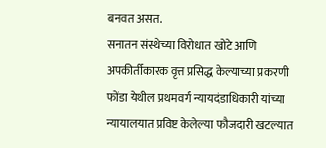बनवत असत.
सनातन संस्थेच्या विरोधात खोटे आणि अपकीर्तीकारक वृत्त प्रसिद्ध केल्याच्या प्रकरणी फोंडा येथील प्रथमवर्ग न्यायदंडाधिकारी यांच्या न्यायालयात प्रविष्ट केलेल्या फौजदारी खटल्यात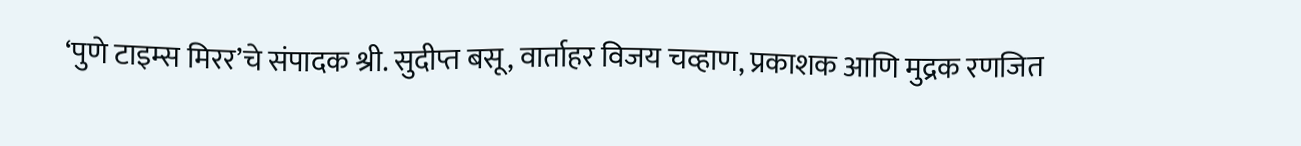‘पुणे टाइम्स मिरर’चे संपादक श्री. सुदीप्त बसू, वार्ताहर विजय चव्हाण, प्रकाशक आणि मुद्रक रणजित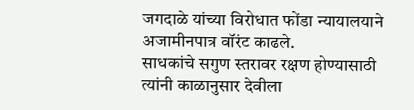जगदाळे यांच्या विरोधात फोंडा न्यायालयाने अजामीनपात्र वॉरंट काढले.
साधकांचे सगुण स्तरावर रक्षण होण्यासाठी त्यांनी काळानुसार देवीला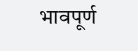भावपूर्ण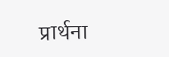प्रार्थना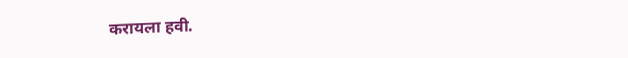करायला हवी.